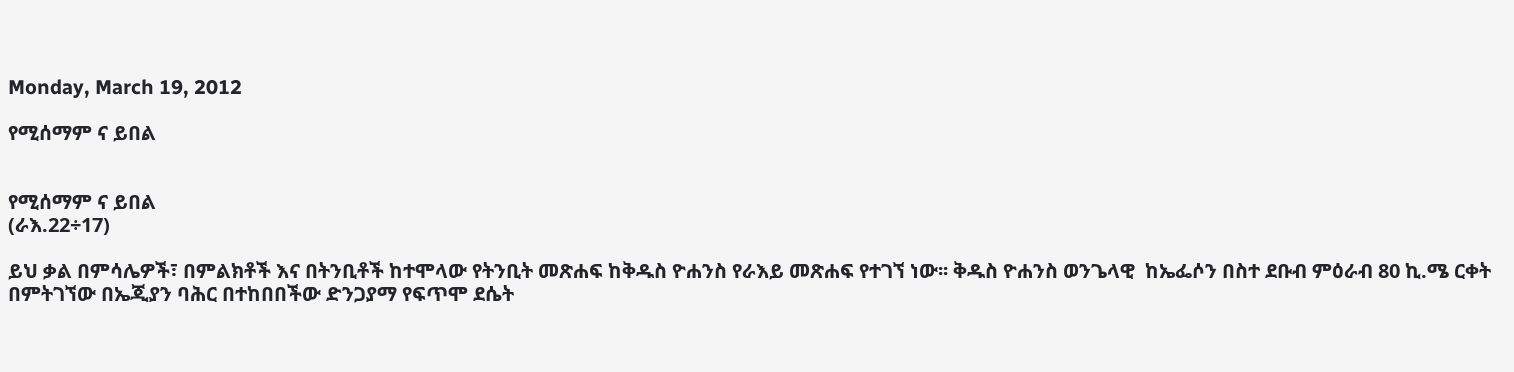Monday, March 19, 2012

የሚሰማም ና ይበል


የሚሰማም ና ይበል
(ራእ.22÷17)

ይህ ቃል በምሳሌዎች፣ በምልክቶች እና በትንቢቶች ከተሞላው የትንቢት መጽሐፍ ከቅዱስ ዮሐንስ የራእይ መጽሐፍ የተገኘ ነው፡፡ ቅዱስ ዮሐንስ ወንጌላዊ  ከኤፌሶን በስተ ደቡብ ምዕራብ 80 ኪ.ሜ ርቀት በምትገኘው በኤጂያን ባሕር በተከበበችው ድንጋያማ የፍጥሞ ደሴት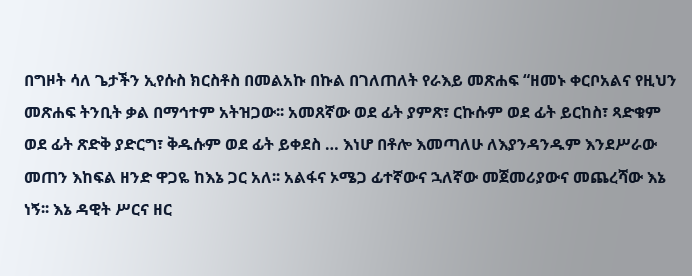በግዞት ሳለ ጌታችን ኢየሱስ ክርስቶስ በመልአኩ በኩል በገለጠለት የራእይ መጽሐፍ “ዘመኑ ቀርቦአልና የዚህን መጽሐፍ ትንቢት ቃል በማኅተም አትዝጋው፡፡ አመጸኛው ወደ ፊት ያምጽ፣ ርኩሱም ወደ ፊት ይርከስ፣ ጻድቁም ወደ ፊት ጽድቅ ያድርግ፣ ቅዱሱም ወደ ፊት ይቀደስ … እነሆ በቶሎ እመጣለሁ ለእያንዳንዱም እንደሥራው መጠን እከፍል ዘንድ ዋጋዬ ከእኔ ጋር አለ፡፡ አልፋና ኦሜጋ ፊተኛውና ኋለኛው መጀመሪያውና መጨረሻው እኔ ነኝ፡፡ እኔ ዳዊት ሥርና ዘር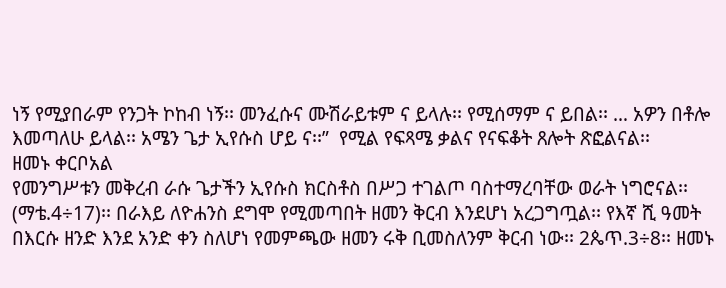ነኝ የሚያበራም የንጋት ኮከብ ነኝ፡፡ መንፈሱና ሙሽራይቱም ና ይላሉ፡፡ የሚሰማም ና ይበል፡፡ … አዎን በቶሎ እመጣለሁ ይላል፡፡ አሜን ጌታ ኢየሱስ ሆይ ና፡፡”  የሚል የፍጻሜ ቃልና የናፍቆት ጸሎት ጽፎልናል፡፡
ዘመኑ ቀርቦአል
የመንግሥቱን መቅረብ ራሱ ጌታችን ኢየሱስ ክርስቶስ በሥጋ ተገልጦ ባስተማረባቸው ወራት ነግሮናል፡፡ (ማቴ.4÷17)፡፡ በራእይ ለዮሐንስ ደግሞ የሚመጣበት ዘመን ቅርብ እንደሆነ አረጋግጧል፡፡ የእኛ ሺ ዓመት በእርሱ ዘንድ እንደ አንድ ቀን ስለሆነ የመምጫው ዘመን ሩቅ ቢመስለንም ቅርብ ነው፡፡ 2ጴጥ.3÷8፡፡ ዘመኑ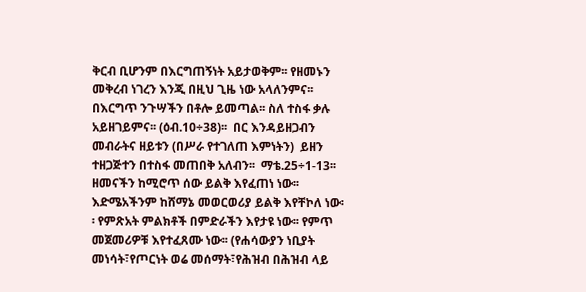ቅርብ ቢሆንም በእርግጠኝነት አይታወቅም፡፡ የዘመኑን መቅረብ ነገረን እንጂ በዚህ ጊዜ ነው አላለንምና፡፡ በእርግጥ ንጉሣችን በቶሎ ይመጣል፡፡ ስለ ተስፋ ቃሉ አይዘገይምና፡፡ (ዕብ.10÷38)፡፡  በር እንዳይዘጋብን መብራትና ዘይቱን (በሥራ የተገለጠ እምነትን)  ይዘን ተዘጋጅተን በተስፋ መጠበቅ አለብን፡፡  ማቴ.25÷1-13፡፡ ዘመናችን ከሚሮጥ ሰው ይልቅ እየፈጠነ ነው፡፡ እድሜአችንም ከሸማኔ መወርወሪያ ይልቅ እየቸኮለ ነው፡፡ የምጽአት ምልክቶች በምድራችን እየታዩ ነው፡፡ የምጥ መጀመሪዎቹ እየተፈጸሙ ነው፡፡ (የሐሳውያን ነቢያት መነሳት፣የጦርነት ወሬ መሰማት፣የሕዝብ በሕዝብ ላይ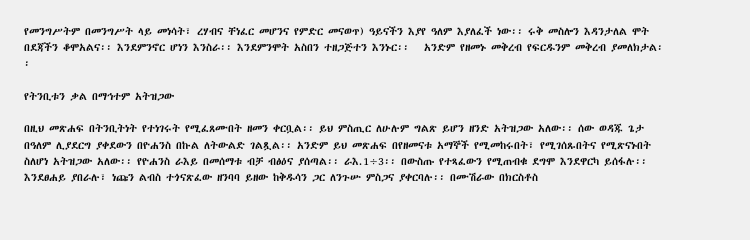የመንግሥትም በመንግሥት ላይ መነሳት፣ ረሃብና ቸነፈር መሆንና የምድር መናወጥ) ዓይናችን እያየ ዓለም እያለፈች ነው፡፡ ሩቅ መስሎን እዳንታለል ሞት በደጃችን ቆሞአልና፡፡ እንደምንኖር ሆነን እንስራ፡፡ እንደምንሞት አስበን ተዘጋጅተን እንኑር፡፡   አንድም የዘመኑ መቅረብ የፍርዱንም መቅረብ ያመለክታል፡፡

የትንቢቱን ቃል በማኅተም አትዝጋው

በዚህ መጽሐፍ በትንቢትነት የተነገሩት የሚፈጸሙበት ዘመን ቀርቧል፡፡ ይህ ምስጢር ለሁሉም ግልጽ ይሆን ዘንድ አትዝጋው አለው፡፡ ሰው ወዳጁ ጌታ በዓለም ሊያደርግ ያቀደውን በዮሐንስ በኩል ለትውልድ ገልጿል፡፡ አንድም ይህ መጽሐፍ በየዘመናቱ አማኞች የሚመከሩበት፣ የሚገሰጹበትና የሚጽናኑበት ስለሆነ አትዝጋው አለው፡፡ የዮሐንስ ራእይ በመሰማቱ ብቻ ብፅዕና ያሰጣል፡፡ ራእ.1÷3፡፡ በውስጡ የተጻፈውን የሚጠብቁ ደግሞ እንደዋርካ ይሰፋሉ፡፡ እንደፀሐይ ያበራሉ፣ ነጩን ልብስ ተጎናጽፈው ዘንባባ ይዘው ከቅዱሳን ጋር ለንጉሡ ምስጋና ያቀርባሉ፡፡ በሙሽራው በክርስቶስ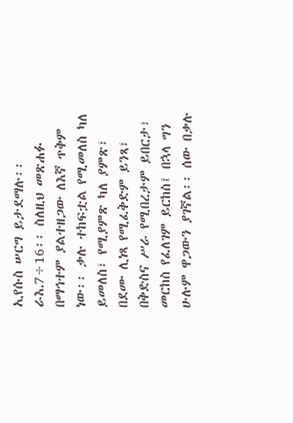ኢየሱስ ሠርግ ይታደማሉ፡፡ ራእ.7÷16፡፡ ስለዚህ መጽሐፉ በማኅተም ያልተዘጋው ለእኛ ጥቅም ነው፡፡ ቃሉ ተከፍቷል የሚመለስ ካለ ይመለስ፣ የሚያምጽ ካለ ያምጽ፣ በደሙ ሊነጻ የሚፈቅድም ይንጻ፣ በቅድስና ሥራ የሚበረታም ይበርታ፣ መርከስ የፈለገም ይርከስ፤ በኋላ ግን ሁሉም ዋጋውን ያገኛል፡፡ ሰው በቃሉ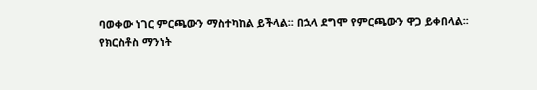ባወቀው ነገር ምርጫውን ማስተካከል ይችላል፡፡ በኋላ ደግሞ የምርጫውን ዋጋ ይቀበላል፡፡
የክርስቶስ ማንነት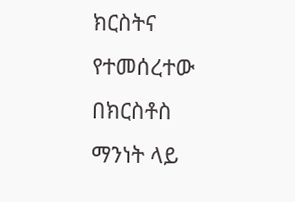ክርስትና የተመሰረተው በክርስቶስ ማንነት ላይ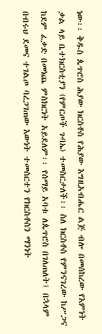ነው፡፡ ቅዱስ ጴጥሮስ ሕያው ክርስቶስ የሕያው እግዚአብሔር ልጅ ብሎ በመሰከረው የእምነት ቃል ላይ ቤተክርስቲያን (የምርጦች ጉባኤ) ተመስርታለች፡፡ ስለ ክርስቶስ የምንናገረው ከሥጋና ከደም ፈቃድ በመነጨ ምስክርነት አይደለም፡፡ የሰማይ አባቱ ለጴጥሮስ በገለጠለት፤ በኋላም በብሩህ ደመና ተገልጦ ባረጋገጠው እውነት ተመስርተን የክርስቶስን ማንነት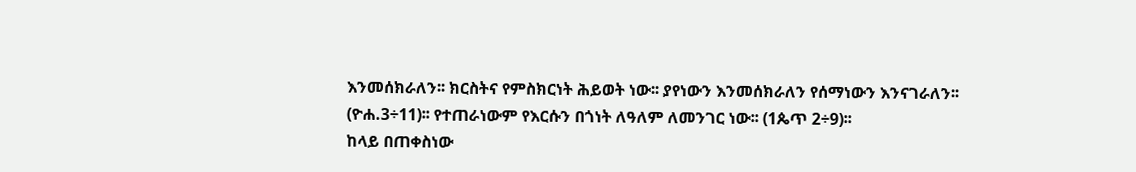እንመሰክራለን፡፡ ክርስትና የምስክርነት ሕይወት ነው፡፡ ያየነውን እንመሰክራለን የሰማነውን እንናገራለን፡፡ (ዮሐ.3÷11)፡፡ የተጠራነውም የእርሱን በጎነት ለዓለም ለመንገር ነው፡፡ (1ጴጥ 2÷9)፡፡
ከላይ በጠቀስነው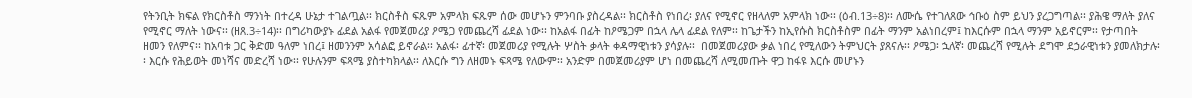የትንቢት ክፍል የክርስቶስ ማንነት በተረዳ ሁኔታ ተገልጧል፡፡ ክርስቶስ ፍጹም አምላክ ፍጹም ሰው መሆኑን ምንባቡ ያስረዳል፡፡ ክርስቶስ የነበረ፡ ያለና የሚኖር የዘላለም አምላክ ነው፡፡ (ዕብ.13÷8)፡፡ ለሙሴ የተገለጸው ኅቡዕ ስም ይህን ያረጋግጣል፡፡ ያሕዌ ማለት ያለና የሚኖር ማለት ነውና፡፡ (ዘጸ.3÷14)፡፡ በግሪካውያኑ ፊደል አልፋ የመጀመሪያ ዖሜጋ የመጨረሻ ፊደል ነው፡፡ ከአልፋ በፊት ከዖሜጋም በኋላ ሌላ ፊደል የለም፡፡ ከጌታችን ከኢየሱስ ክርስቶስም በፊት ማንም አልነበረም፤ ከእርሱም በኋላ ማንም አይኖርም፡፡ የታጣበት ዘመን የለምና፡፡ ከአባቱ ጋር ቅድመ ዓለም ነበረ፤ ዘመንንም አሳልፎ ይኖራል፡፡ አልፋ፡ ፊተኛ፡ መጀመሪያ የሚሉት ሦስት ቃላት ቀዳማዊነቱን ያሳያሉ፡፡  በመጀመሪያው ቃል ነበረ የሚለውን ትምህርት ያጸናሉ፡፡ ዖሜጋ፡ ኋለኛ፡ መጨረሻ የሚሉት ደግሞ ደኃራዊነቱን ያመለክታሉ፡፡ እርሱ የሕይወት መነሻና መድረሻ ነው፡፡ የሁሉንም ፍጻሜ ያስተካክላል፡፡ ለእርሱ ግን ለዘመኑ ፍጻሜ የለውም፡፡ አንድም በመጀመሪያም ሆነ በመጨረሻ ለሚመጡት ዋጋ ከፋዩ እርሱ መሆኑን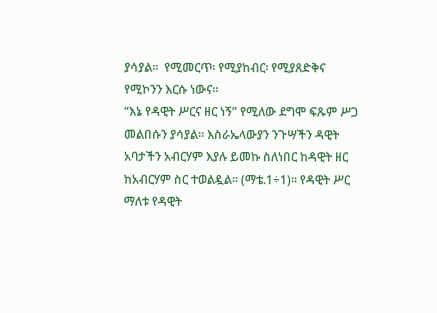ያሳያል፡፡  የሚመርጥ፡ የሚያከብር፡ የሚያጸድቅና የሚኮንን እርሱ ነውና፡፡
“እኔ የዳዊት ሥርና ዘር ነኝ” የሚለው ደግሞ ፍጹም ሥጋ መልበሱን ያሳያል፡፡ እስራኤላውያን ንጉሣችን ዳዊት አባታችን አብርሃም እያሉ ይመኩ ስለነበር ከዳዊት ዘር ከአብርሃም ስር ተወልዷል፡፡ (ማቴ.1÷1)፡፡ የዳዊት ሥር ማለቱ የዳዊት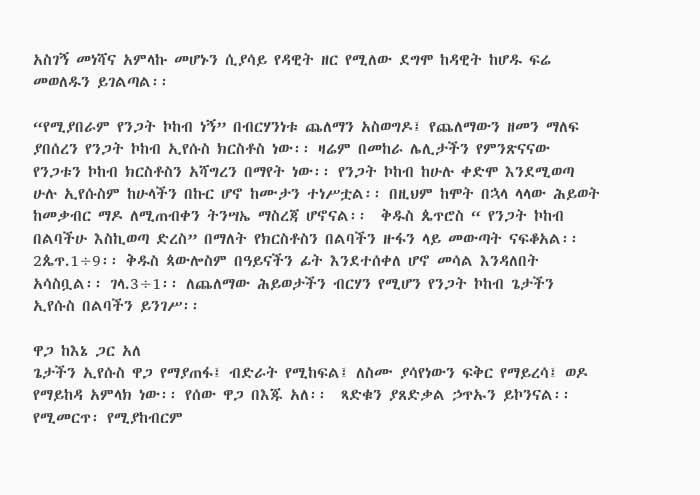አስገኝ መነሻና አምላኩ መሆኑን ሲያሳይ የዳዊት ዘር የሚለው ደግሞ ከዳዊት ከሆዱ ፍሬ መወለዱን ይገልጣል፡፡

“የሚያበራም የንጋት ኮከብ ነኝ” በብርሃንነቱ ጨለማን አስወግዶ፤ የጨለማውን ዘመን ማለፍ ያበሰረን የንጋት ኮከብ ኢየሱስ ክርስቶስ ነው፡፡ ዛሬም በመከራ ሌሊታችን የምንጽናናው የንጋቱን ኮከብ ክርስቶስን አሻግረን በማየት ነው፡፡ የንጋት ኮከብ ከሁሉ ቀድሞ እንደሚወጣ ሁሉ ኢየሱስም ከሁላችን በኩር ሆኖ ከሙታን ተነሥቷል፡፡ በዚህም ከሞት በኋላ ላላው ሕይወት ከመቃብር ማዶ ለሚጠብቀን ትንሣኤ ማስረጃ ሆኖናል፡፡  ቅዱስ ጴጥሮስ “ የንጋት ኮከብ በልባችሁ እስኪወጣ ድረስ” በማለት የክርስቶስን በልባችን ዙፋን ላይ መውጣት ናፍቆአል፡፡ 2ጴጥ.1÷9፡፡ ቅዱስ ጳውሎስም በዓይናችን ፊት እንደተሰቀለ ሆኖ መሳል እንዳለበት አሳስቧል፡፡ ገላ.3÷1፡፡ ለጨለማው ሕይወታችን ብርሃን የሚሆን የንጋት ኮከብ ጌታችን ኢየሱስ በልባችን ይንገሥ፡፡

ዋጋ ከእኔ ጋር አለ
ጌታችን ኢየሱስ ዋጋ የማያጠፋ፤ ብድራት የሚከፍል፤ ለስሙ ያሳየነውን ፍቅር የማይረሳ፤ ወዶ የማይከዳ አምላክ ነው፡፡ የሰው ዋጋ በእጁ አለ፡፡  ጻድቁን ያጸድቃል ኃጥኡን ይኮንናል፡፡ የሚመርጥ፡ የሚያከብርም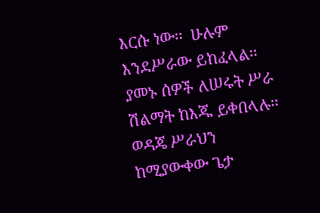እርሱ ነው፡፡  ሁሉም እንደሥራው ይከፈላል፡፡ ያመኑ ሰዎች ለሠሩት ሥራ ሽልማት ከእጁ ይቀበላሉ፡፡ ወዳጄ ሥራህን ከሚያውቀው ጌታ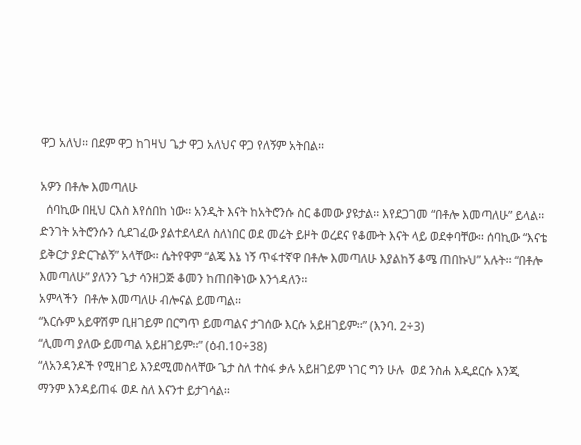ዋጋ አለህ፡፡ በደም ዋጋ ከገዛህ ጌታ ዋጋ አለህና ዋጋ የለኝም አትበል፡፡

አዎን በቶሎ እመጣለሁ
  ሰባኪው በዚህ ርእስ እየሰበከ ነው፡፡ አንዲት እናት ከአትሮንሱ ስር ቆመው ያዩታል፡፡ እየደጋገመ “በቶሎ እመጣለሁ” ይላል፡፡ ድንገት አትሮንሱን ሲደገፈው ያልተደላደለ ስለነበር ወደ መሬት ይዞት ወረደና የቆሙት እናት ላይ ወደቀባቸው፡፡ ሰባኪው “እናቴ ይቅርታ ያድርጉልኝ” አላቸው፡፡ ሴትየዋም “ልጄ እኔ ነኝ ጥፋተኛዋ በቶሎ እመጣለሁ እያልከኝ ቆሜ ጠበኩህ” አሉት፡፡ “በቶሎ እመጣለሁ” ያለንን ጌታ ሳንዘጋጅ ቆመን ከጠበቅነው እንጎዳለን፡፡
አምላችን  በቶሎ እመጣለሁ ብሎናል ይመጣል፡፡
“እርሱም አይዋሽም ቢዘገይም በርግጥ ይመጣልና ታገሰው እርሱ አይዘገይም፡፡” (እንባ. 2÷3)
“ሊመጣ ያለው ይመጣል አይዘገይም፡፡” (ዕብ.10÷38)
“ለአንዳንዶች የሚዘገይ እንደሚመስላቸው ጌታ ስለ ተስፋ ቃሉ አይዘገይም ነገር ግን ሁሉ  ወደ ንስሐ እዲደርሱ እንጂ ማንም እንዳይጠፋ ወዶ ስለ እናንተ ይታገሳል፡፡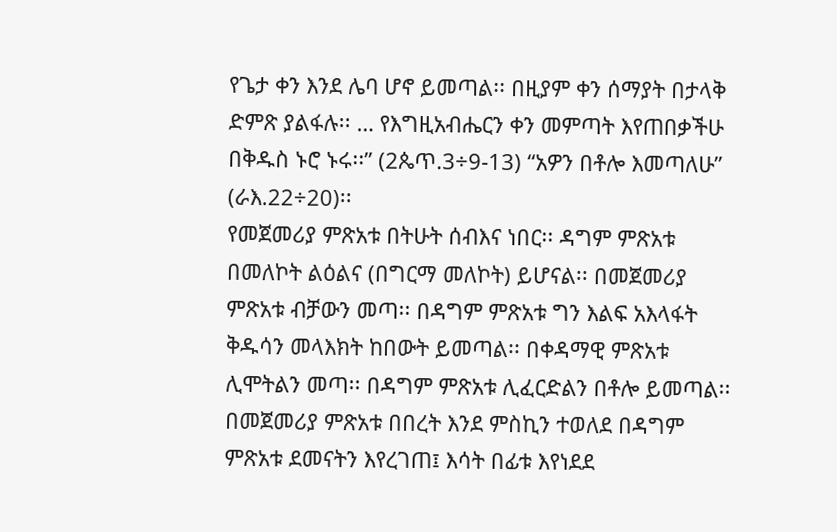የጌታ ቀን እንደ ሌባ ሆኖ ይመጣል፡፡ በዚያም ቀን ሰማያት በታላቅ ድምጽ ያልፋሉ፡፡ … የእግዚአብሔርን ቀን መምጣት እየጠበቃችሁ በቅዱስ ኑሮ ኑሩ፡፡” (2ጴጥ.3÷9-13) “አዎን በቶሎ እመጣለሁ” (ራእ.22÷20)፡፡
የመጀመሪያ ምጽአቱ በትሁት ሰብእና ነበር፡፡ ዳግም ምጽአቱ በመለኮት ልዕልና (በግርማ መለኮት) ይሆናል፡፡ በመጀመሪያ ምጽአቱ ብቻውን መጣ፡፡ በዳግም ምጽአቱ ግን እልፍ አእላፋት ቅዱሳን መላእክት ከበውት ይመጣል፡፡ በቀዳማዊ ምጽአቱ ሊሞትልን መጣ፡፡ በዳግም ምጽአቱ ሊፈርድልን በቶሎ ይመጣል፡፡ በመጀመሪያ ምጽአቱ በበረት እንደ ምስኪን ተወለደ በዳግም ምጽአቱ ደመናትን እየረገጠ፤ እሳት በፊቱ እየነደደ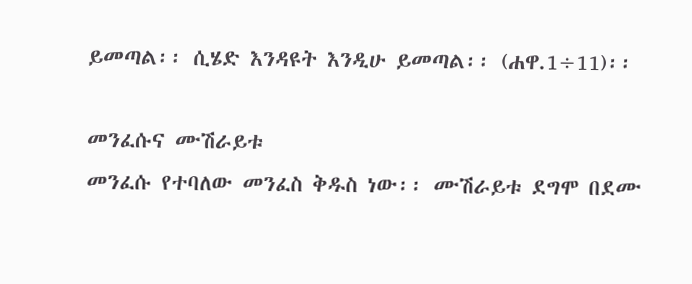ይመጣል፡፡ ሲሄድ እንዳዩት እንዲሁ ይመጣል፡፡ (ሐዋ.1÷11)፡፡

መንፈሱና ሙሽራይቱ
መንፈሱ የተባለው መንፈስ ቅዱስ ነው፡፡ ሙሽራይቱ ደግሞ በደሙ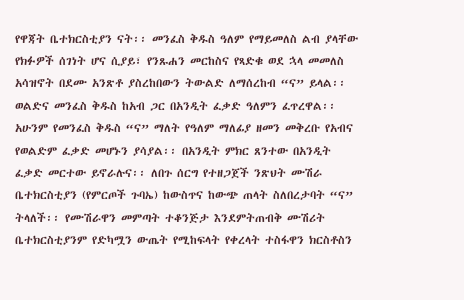የዋጃት ቤተክርስቲያን ናት፡፡ መንፈስ ቅዱስ ዓለም የማይመለስ ልብ ያላቸው የክፉዎች ሰገነት ሆና ሲያይ፣ የንጹሐን መርከስና የጻድቁ ወደ ኋላ መመለስ አሳዝኖት በደሙ አንጽቶ ያስረከበውን ትውልድ ለማሰረከብ “ና” ይላል፡፡ ወልድና መንፈስ ቅዱስ ከአብ ጋር በአንዲት ፈቃድ ዓለምን ፈጥረዋል፡፡ አሁንም የመንፈስ ቅዱስ “ና” ማለት የዓለም ማለፊያ ዘመን መቅረቡ የአብና የወልድም ፈቃድ መሆኑን ያሳያል፡፡ በአንዲት ምክር ጸንተው በአንዲት ፈቃድ መርተው ይኖራሉና፡፡ ለበጉ ሰርግ የተዘጋጀች ንጽህት ሙሽራ ቤተክርስቲያን (የምርጦች ጉባኤ) ከውስጥና ከውጭ ጠላት ስለበረታባት “ና” ትላለች፡፡ የሙሽራዋን መምጣት ተቆንጅታ እንደምትጠብቅ ሙሽሪት ቤተክርስቲያንም የድካሟን ውጤት የሚከፍላት የቀረላት ተስፋዋን ክርስቶስን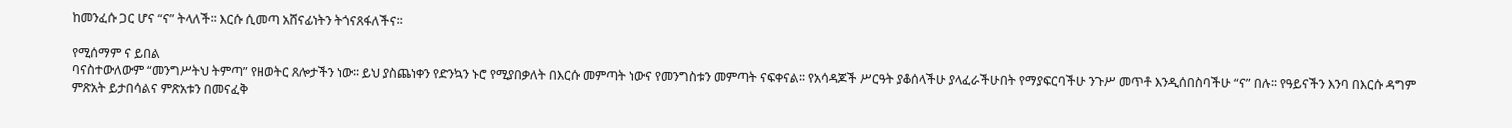ከመንፈሱ ጋር ሆና “ና” ትላለች፡፡ እርሱ ሲመጣ አሸናፊነትን ትጎናጸፋለችና፡፡

የሚሰማም ና ይበል
ባናስተውለውም “መንግሥትህ ትምጣ” የዘወትር ጸሎታችን ነው፡፡ ይህ ያስጨነቀን የድንኳን ኑሮ የሚያበቃለት በእርሱ መምጣት ነውና የመንግስቱን መምጣት ናፍቀናል፡፡ የአሳዳጆች ሥርዓት ያቆሰላችሁ ያላፈራችሁበት የማያፍርባችሁ ንጉሥ መጥቶ እንዲሰበስባችሁ “ና” በሉ፡፡ የዓይናችን እንባ በእርሱ ዳግም ምጽአት ይታበሳልና ምጽአቱን በመናፈቅ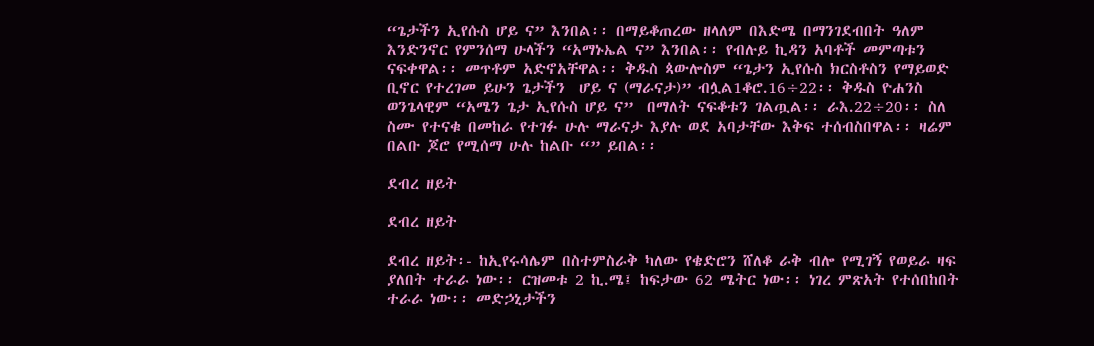“ጌታችን ኢየሱስ ሆይ ና” እንበል፡፡ በማይቆጠረው ዘላለም በእድሜ በማንገደብበት ዓለም እንድንኖር የምንሰማ ሁላችን “አማኑኤል ና” እንበል፡፡ የብሉይ ኪዳን አባቶች መምጣቱን ናፍቀዋል፡፡ መጥቶም አድኖአቸዋል፡፡ ቅዱስ ጳውሎስም “ጌታን ኢየሱስ ክርስቶስን የማይወድ ቢኖር የተረገመ ይሁን ጌታችን  ሆይ ና (ማራናታ)” ብሏል1ቆሮ.16÷22፡፡ ቅዱስ ዮሐንስ ወንጌላዊም “አሜን ጌታ ኢየሱስ ሆይ ና”  በማለት ናፍቆቱን ገልጧል፡፡ ራእ.22÷20፡፡ ስለ ስሙ የተናቁ በመከራ የተገፉ ሁሉ ማራናታ እያሉ ወደ አባታቸው እቅፍ ተሰብስበዋል፡፡ ዛሬም በልቡ ጆሮ የሚሰማ ሁሉ ከልቡ “” ይበል፡፡

ደብረ ዘይት

ደብረ ዘይት

ደብረ ዘይት፡- ከኢየሩሳሌም በስተምስራቅ ካለው የቄድሮን ሸለቆ ራቅ ብሎ የሚገኝ የወይራ ዛፍ ያለበት ተራራ ነው፡፡ ርዝመቱ 2 ኪ.ሜ፤ ከፍታው 62 ሜትር ነው፡፡ ነገረ ምጽአት የተሰበከበት ተራራ ነው፡፡ መድኃኒታችን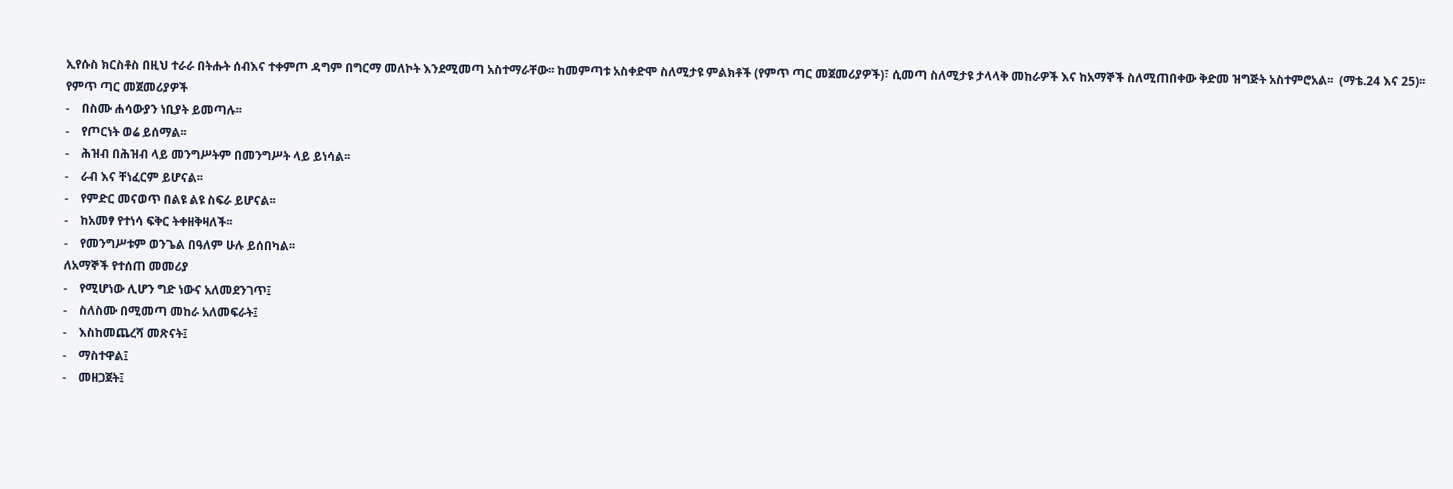ኢየሱስ ክርስቶስ በዚህ ተራራ በትሑት ሰብእና ተቀምጦ ዳግም በግርማ መለኮት እንደሚመጣ አስተማራቸው፡፡ ከመምጣቱ አስቀድሞ ስለሚታዩ ምልክቶች (የምጥ ጣር መጀመሪያዎች)፣ ሲመጣ ስለሚታዩ ታላላቅ መከራዎች እና ከአማኞች ስለሚጠበቀው ቅድመ ዝግጅት አስተምሮአል፡፡  (ማቴ.24 እና 25)፡፡
የምጥ ጣር መጀመሪያዎች
-    በስሙ ሐሳውያን ነቢያት ይመጣሉ፡፡
-    የጦርነት ወሬ ይሰማል፡፡
-    ሕዝብ በሕዝብ ላይ መንግሥትም በመንግሥት ላይ ይነሳል፡፡
-    ራብ እና ቸነፈርም ይሆናል፡፡
-    የምድር መናወጥ በልዩ ልዩ ስፍራ ይሆናል፡፡
-    ከአመፃ የተነሳ ፍቅር ትቀዘቅዛለች፡፡
-    የመንግሥቱም ወንጌል በዓለም ሁሉ ይሰበካል፡፡
ለአማኞች የተሰጠ መመሪያ
-    የሚሆነው ሊሆን ግድ ነውና አለመደንገጥ፤
-    ስለስሙ በሚመጣ መከራ አለመፍራት፤
-    እስከመጨረሻ መጽናት፤
-    ማስተዋል፤
-    መዘጋጀት፤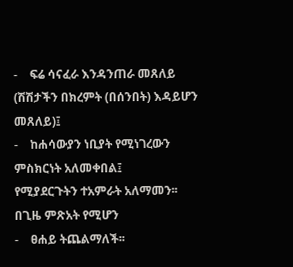-    ፍሬ ሳናፈራ እንዳንጠራ መጸለይ (ሽሽታችን በክረምት (በሰንበት) እዳይሆን መጸለይ)፤
-    ከሐሳውያን ነቢያት የሚነገረውን ምስክርነት አለመቀበል፤
የሚያደርጉትን ተአምራት አለማመን፡፡
በጊዜ ምጽአት የሚሆን
-    ፀሐይ ትጨልማለች፡፡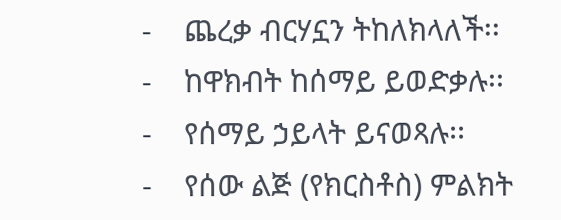-    ጨረቃ ብርሃኗን ትከለክላለች፡፡
-    ከዋክብት ከሰማይ ይወድቃሉ፡፡
-    የሰማይ ኃይላት ይናወጻሉ፡፡
-    የሰው ልጅ (የክርስቶስ) ምልክት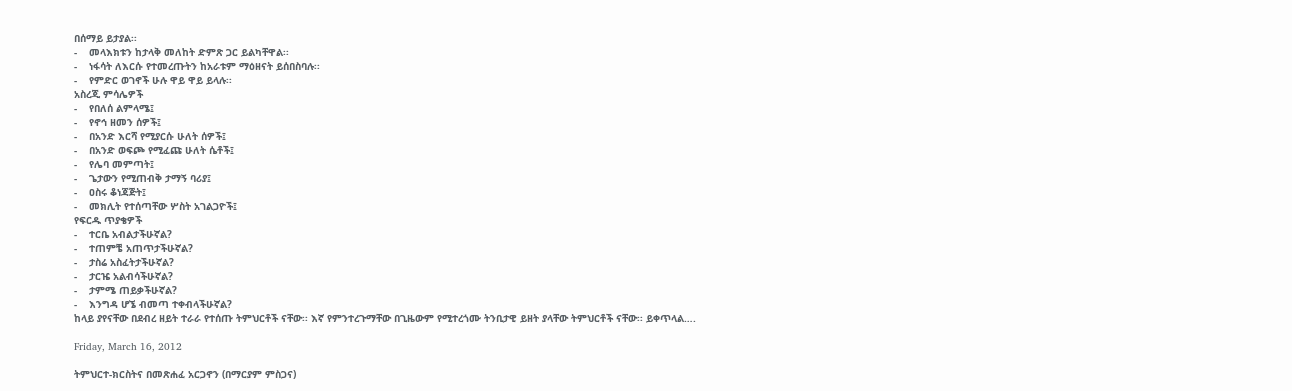በሰማይ ይታያል፡፡
-    መላእክቱን ከታላቅ መለከት ድምጽ ጋር ይልካቸዋል፡፡
-    ነፋሳት ለእርሱ የተመረጡትን ከአራቱም ማዕዘናት ይሰበስባሉ፡፡
-    የምድር ወገኖች ሁሉ ዋይ ዋይ ይላሉ፡፡
አስረጂ ምሳሌዎች
-    የበለሰ ልምላሜ፤
-    የኖኅ ዘመን ሰዎች፤
-    በአንድ እርሻ የሚያርሱ ሁለት ሰዎች፤
-    በአንድ ወፍጮ የሚፈጩ ሁለት ሴቶች፤
-    የሌባ መምጣት፤
-    ጌታውን የሚጠብቅ ታማኝ ባሪያ፤
-    ዐስሩ ቆነጃጅት፤
-    መክሊት የተሰጣቸው ሦስት አገልጋዮች፤
የፍርዱ ጥያቄዎች
-    ተርቤ አብልታችሁኛል?
-    ተጠምቼ አጠጥታችሁኛል?
-    ታስሬ አስፈትታችሁኛል?
-    ታርዤ አልብሳችሁኛል?
-    ታምሜ ጠይቃችሁኛል?
-    እንግዳ ሆኜ ብመጣ ተቀብላችሁኛል?
ከላይ ያየናቸው በደብረ ዘይት ተራራ የተሰጡ ትምህርቶች ናቸው፡፡ እኛ የምንተረጉማቸው በጊዜውም የሚተረጎሙ ትንቢታዊ ይዘት ያላቸው ትምህርቶች ናቸው፡፡ ይቀጥላል….

Friday, March 16, 2012

ትምህርተ-ክርስትና በመጽሐፈ አርጋኖን (በማርያም ምስጋና)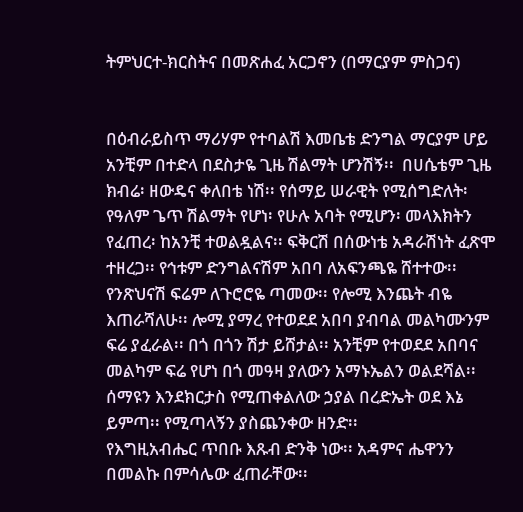ትምህርተ-ክርስትና በመጽሐፈ አርጋኖን (በማርያም ምስጋና)


በዕብራይስጥ ማሪሃም የተባልሽ እመቤቴ ድንግል ማርያም ሆይ አንቺም በተድላ በደስታዬ ጊዜ ሽልማት ሆንሽኝ፡፡  በሀሴቴም ጊዜ ክብሬ፡ ዘውዴና ቀለበቴ ነሽ፡፡ የሰማይ ሠራዊት የሚሰግድለት፡ የዓለም ጌጥ ሽልማት የሆነ፡ የሁሉ አባት የሚሆን፡ መላእክትን የፈጠረ፡ ከአንቺ ተወልዷልና፡፡ ፍቅርሽ በሰውነቴ አዳራሽነት ፈጽሞ ተዘረጋ፡፡ የኅቱም ድንግልናሽም አበባ ለአፍንጫዬ ሸተተው፡፡ የንጽህናሽ ፍሬም ለጉሮሮዬ ጣመው፡፡ የሎሚ እንጨት ብዬ እጠራሻለሁ፡፡ ሎሚ ያማረ የተወደደ አበባ ያብባል መልካሙንም ፍሬ ያፈራል፡፡ በጎ በጎን ሽታ ይሸታል፡፡ አንቺም የተወደደ አበባና መልካም ፍሬ የሆነ በጎ መዓዛ ያለውን አማኑኤልን ወልደሻል፡፡ ሰማዩን እንደክርታስ የሚጠቀልለው ኃያል በረድኤት ወደ እኔ ይምጣ፡፡ የሚጣላኝን ያስጨንቀው ዘንድ፡፡
የእግዚአብሔር ጥበቡ እጹብ ድንቅ ነው፡፡ አዳምና ሔዋንን በመልኩ በምሳሌው ፈጠራቸው፡፡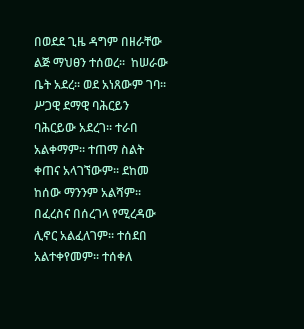በወደደ ጊዜ ዳግም በዘራቸው ልጅ ማህፀን ተሰወረ፡፡  ከሠራው ቤት አደረ፡፡ ወደ አነጸውም ገባ፡፡ ሥጋዊ ደማዊ ባሕርይን ባሕርይው አደረገ፡፡ ተራበ አልቀማም፡፡ ተጠማ ስልት ቀጠና አላገኘውም፡፡ ደከመ ከሰው ማንንም አልሻም፡፡ በፈረስና በሰረገላ የሚረዳው ሊኖር አልፈለገም፡፡ ተሰደበ አልተቀየመም፡፡ ተሰቀለ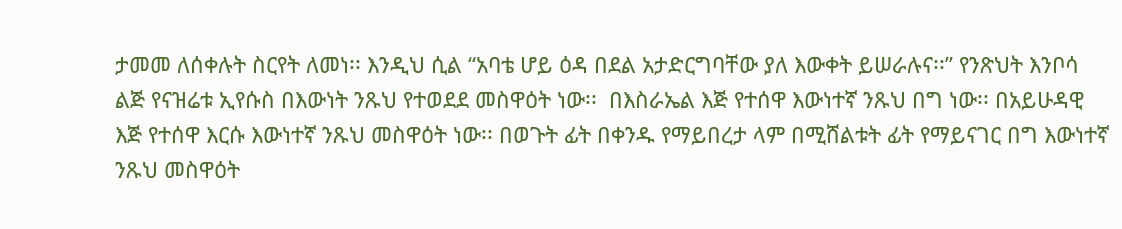ታመመ ለሰቀሉት ስርየት ለመነ፡፡ እንዲህ ሲል “አባቴ ሆይ ዕዳ በደል አታድርግባቸው ያለ እውቀት ይሠራሉና፡፡” የንጽህት እንቦሳ ልጅ የናዝሬቱ ኢየሱስ በእውነት ንጹህ የተወደደ መስዋዕት ነው፡፡  በእስራኤል እጅ የተሰዋ እውነተኛ ንጹህ በግ ነው፡፡ በአይሁዳዊ እጅ የተሰዋ እርሱ እውነተኛ ንጹህ መስዋዕት ነው፡፡ በወጉት ፊት በቀንዱ የማይበረታ ላም በሚሸልቱት ፊት የማይናገር በግ እውነተኛ ንጹህ መስዋዕት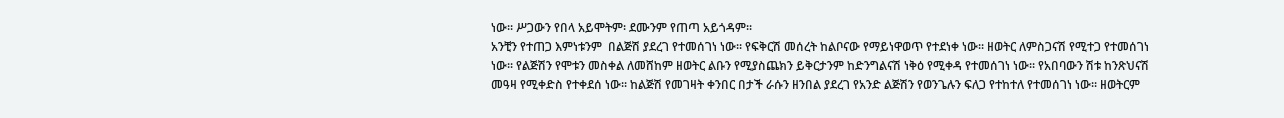ነው፡፡ ሥጋውን የበላ አይሞትም፡ ደሙንም የጠጣ አይጎዳም፡፡
አንቺን የተጠጋ እምነቱንም  በልጅሽ ያደረገ የተመሰገነ ነው፡፡ የፍቅርሽ መሰረት ከልቦናው የማይነዋወጥ የተደነቀ ነው፡፡ ዘወትር ለምስጋናሽ የሚተጋ የተመሰገነ ነው፡፡ የልጅሽን የሞቱን መስቀል ለመሸከም ዘወትር ልቡን የሚያስጨክን ይቅርታንም ከድንግልናሽ ነቅዕ የሚቀዳ የተመሰገነ ነው፡፡ የአበባውን ሽቱ ከንጽህናሽ መዓዛ የሚቀድስ የተቀደሰ ነው፡፡ ከልጅሽ የመገዛት ቀንበር በታች ራሱን ዘንበል ያደረገ የአንድ ልጅሽን የወንጌሉን ፍለጋ የተከተለ የተመሰገነ ነው፡፡ ዘወትርም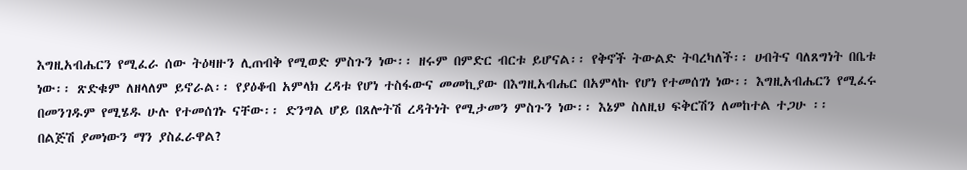እግዚአብሔርን የሚፈራ ሰው ትዕዛዙን ሊጠብቅ የሚወድ ምስጉን ነው፡፡ ዘሩም በምድር ብርቱ ይሆናል፡፡ የቅኖች ትውልድ ትባረካለች፡፡ ሀብትና ባለጸግነት በቤቱ ነው፡፡ ጽድቁም ለዘላለም ይኖራል፡፡ የያዕቆብ አምላክ ረዳቱ የሆነ ተስፋውና መመኪያው በእግዚአብሔር በአምላኩ የሆነ የተመሰገነ ነው፡፡ እግዚአብሔርን የሚፈሩ በመንገዱም የሚሄዱ ሁሉ የተመሰገኑ ናቸው፡፡ ድንግል ሆይ በጸሎትሽ ረዳትነት የሚታመን ምስጉን ነው፡፡ እኔም ስለዚህ ፍቅርሽን ለመከተል ተጋሁ ፡፡
በልጅሽ ያመነውን ማን ያስፈራዋል?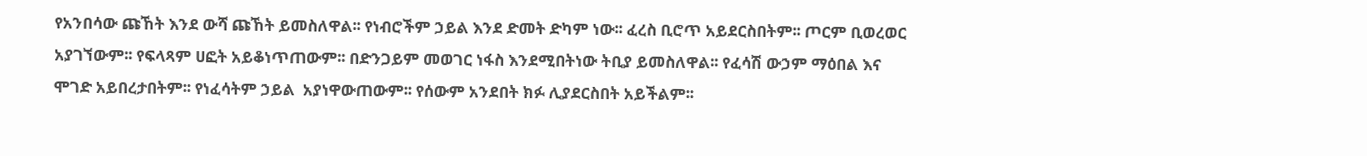የአንበሳው ጩኸት እንደ ውሻ ጩኸት ይመስለዋል፡፡ የነብሮችም ኃይል እንደ ድመት ድካም ነው፡፡ ፈረስ ቢሮጥ አይደርስበትም፡፡ ጦርም ቢወረወር አያገኘውም፡፡ የፍላጻም ሀፎት አይቆነጥጠውም፡፡ በድንጋይም መወገር ነፋስ እንደሚበትነው ትቢያ ይመስለዋል፡፡ የፈሳሽ ውኃም ማዕበል እና ሞገድ አይበረታበትም፡፡ የነፈሳትም ኃይል  አያነዋውጠውም፡፡ የሰውም አንደበት ክፉ ሊያደርስበት አይችልም፡፡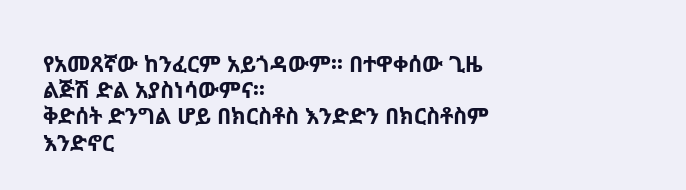የአመጸኛው ከንፈርም አይጎዳውም፡፡ በተዋቀሰው ጊዜ ልጅሽ ድል አያስነሳውምና፡፡
ቅድሰት ድንግል ሆይ በክርስቶስ እንድድን በክርስቶስም እንድኖር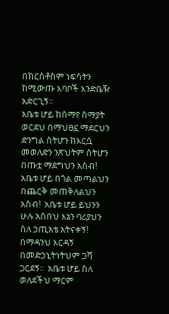በክርስቶስም ነፍሳትን ከሚውጡ እባቦች እንድቤዥ አድርጊኝ፡፡
አቤቱ ሆይ ከሰማየ ሰማያት ወርደህ በማህፀኗ ማደርህን ድንግል ስትሆን ከእርሷ መወለድን ንጽህትም ስትሆን በጡቷ ማደግህን አስብ! አቤቱ ሆይ በጎል መጣልህን በጨርቅ መጠቅለልህን አስብ!  አቤቱ ሆይ ይህንን ሁሉ አስበህ እኔን ባሪያህን ስለ ኃጢአቴ አትናቀኝ! በማዳንህ እርዳኝ በመድኃኒትነትህም ጋሻ ጋርደኝ፡፡  አቤቱ ሆይ ስለ ወለደችህ ማርም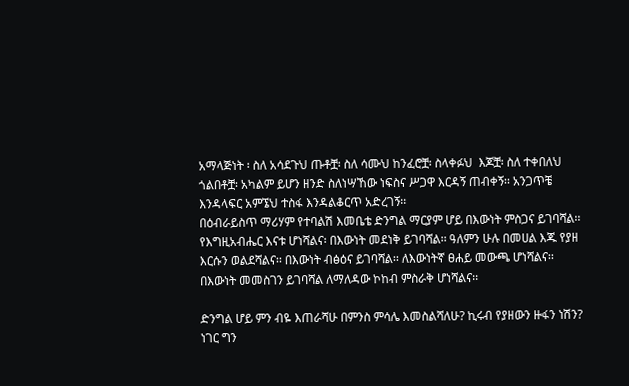አማላጅነት ፡ ስለ አሳደጉህ ጡቶቿ፡ ስለ ሳሙህ ከንፈሮቿ፡ ስላቀፉህ  እጆቿ፡ ስለ ተቀበለህ ጎልበቶቿ፡ አካልም ይሆን ዘንድ ስለነሣኸው ነፍስና ሥጋዋ እርዳኝ ጠብቀኝ፡፡ አንጋጥቼ እንዳላፍር አምኜህ ተስፋ እንዳልቆርጥ አድረገኝ፡፡
በዕብራይስጥ ማሪሃም የተባልሽ እመቤቴ ድንግል ማርያም ሆይ በእውነት ምስጋና ይገባሻል፡፡ የእግዚአብሔር እናቱ ሆነሻልና፡ በእውነት መደነቅ ይገባሻል፡፡ ዓለምን ሁሉ በመሀል እጁ የያዘ እርሱን ወልደሻልና፡፡ በእውነት ብፅዕና ይገባሻል፡፡ ለእውነትኛ ፀሐይ መውጫ ሆነሻልና፡፡ በእውነት መመስገን ይገባሻል ለማለዳው ኮከብ ምስራቅ ሆነሻልና፡፡

ድንግል ሆይ ምን ብዬ እጠራሻሁ በምንስ ምሳሌ እመስልሻለሁ? ኪሩብ የያዘውን ዙፋን ነሽን? ነገር ግን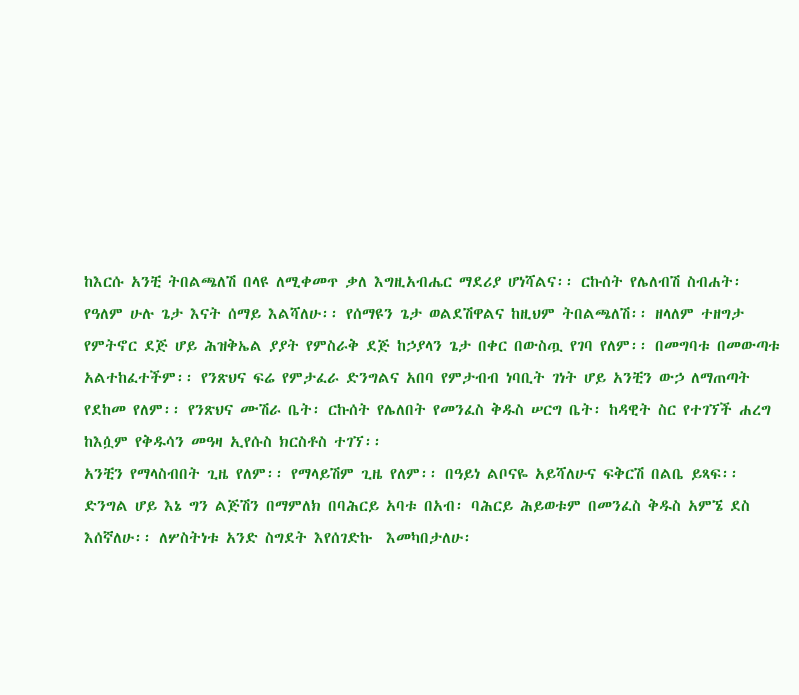ከእርሱ አንቺ ትበልጫለሽ በላዩ ለሚቀመጥ ቃለ እግዚአብሔር ማደሪያ ሆነሻልና፡፡ ርኩሰት የሌለብሽ ስብሐት፡ የዓለም ሁሉ ጌታ እናት ሰማይ እልሻለሁ፡፡ የሰማዩን ጌታ ወልደሽዋልና ከዚህም ትበልጫለሽ፡፡ ዘላለም ተዘግታ የምትኖር ደጅ ሆይ ሕዝቅኤል ያያት የምስራቅ ደጅ ከኃያላን ጌታ በቀር በውስጧ የገባ የለም፡፡ በመግባቱ በመውጣቱ አልተከፈተችም፡፡ የንጽህና ፍሬ የምታፈራ ድንግልና አበባ የምታብብ ነባቢት ገነት ሆይ አንቺን ውኃ ለማጠጣት የደከመ የለም፡፡ የንጽህና ሙሽራ ቤት፡ ርኩሰት የሌለበት የመንፈስ ቅዱስ ሠርግ ቤት፡ ከዳዊት ስር የተገኘች ሐረግ ከእሷም የቅዱሳን መዓዛ ኢየሱስ ክርስቶስ ተገኘ፡፡
አንቺን የማላስብበት ጊዜ የለም፡፡ የማላይሽም ጊዜ የለም፡፡ በዓይነ ልቦናዬ አይሻለሁና ፍቅርሽ በልቤ ይጻፍ፡፡
ድንግል ሆይ እኔ ግን ልጅሽን በማምለክ በባሕርይ አባቱ በአብ፡ ባሕርይ ሕይወቱም በመንፈስ ቅዱስ አምኜ ደስ እሰኛለሁ፡፡ ለሦስትነቱ አንድ ስግደት እየሰገድኩ  እመካበታለሁ፡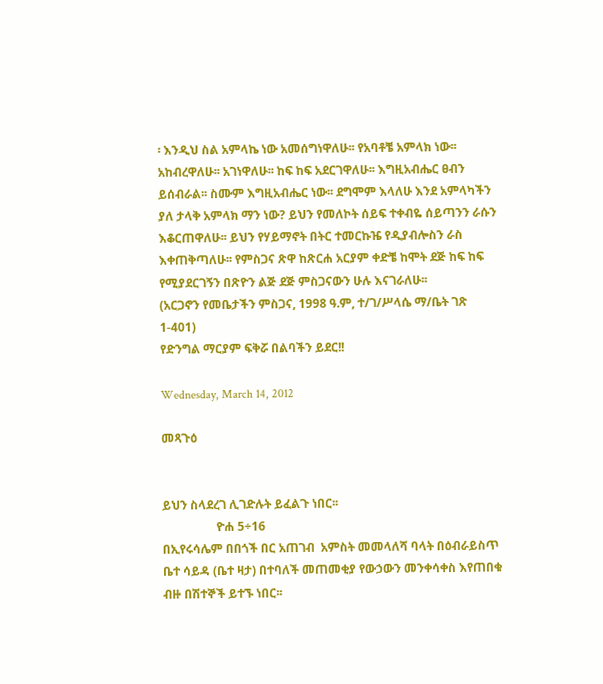፡ እንዲህ ስል አምላኬ ነው አመሰግነዋለሁ፡፡ የአባቶቼ አምላክ ነው፡፡ አከብረዋለሁ፡፡ አገነዋለሁ፡፡ ከፍ ከፍ አደርገዋለሁ፡፡ እግዚአብሔር ፀብን ይሰብራል፡፡ ስሙም እግዚአብሔር ነው፡፡ ደግሞም እላለሁ እንደ አምላካችን ያለ ታላቅ አምላክ ማን ነው? ይህን የመለኮት ሰይፍ ተቀብዬ ሰይጣንን ራሱን እቆርጠዋለሁ፡፡ ይህን የሃይማኖት በትር ተመርኩዤ የዲያብሎስን ራስ እቀጠቅጣለሁ፡፡ የምስጋና ጽዋ ከጽርሐ አርያም ቀድቼ ከሞት ደጅ ከፍ ከፍ የሚያደርገኝን በጽዮን ልጅ ደጅ ምስጋናውን ሁሉ እናገራለሁ፡፡
(አርጋኖን የመቤታችን ምስጋና, 1998 ዓ.ም, ተ/ገ/ሥላሴ ማ/ቤት ገጽ 1-401)
የድንግል ማርያም ፍቅሯ በልባችን ይደር!!

Wednesday, March 14, 2012

መጻጉዕ


ይህን ስላደረገ ሊገድሉት ይፈልጉ ነበር፡፡
                  ዮሐ 5÷16
በኢየሩሳሌም በበጎች በር አጠገብ  አምስት መመላለሻ ባላት በዕብራይስጥ ቤተ ሳይዳ (ቤተ ዛታ) በተባለች መጠመቂያ የውኃውን መንቀሳቀስ እየጠበቁ ብዙ በሽተኞች ይተኙ ነበር፡፡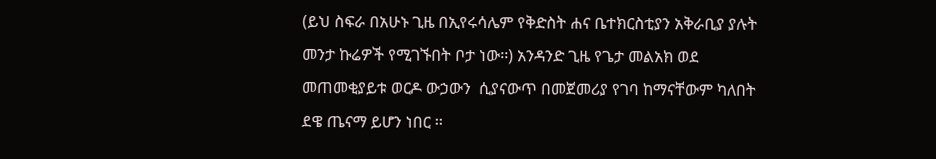(ይህ ስፍራ በአሁኑ ጊዜ በኢየሩሳሌም የቅድስት ሐና ቤተክርስቲያን አቅራቢያ ያሉት መንታ ኩሬዎች የሚገኙበት ቦታ ነው፡፡) አንዳንድ ጊዜ የጌታ መልአክ ወደ መጠመቂያይቱ ወርዶ ውኃውን  ሲያናውጥ በመጀመሪያ የገባ ከማናቸውም ካለበት ደዌ ጤናማ ይሆን ነበር ፡፡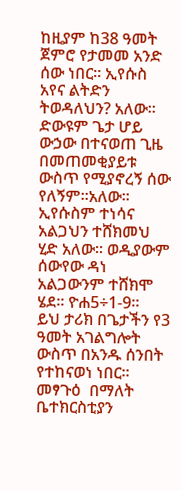ከዚያም ከ38 ዓመት ጀምሮ የታመመ አንድ ሰው ነበር፡፡ ኢየሱስ አየና ልትድን ትወዳለህን? አለው፡፡ ድውዩም ጌታ ሆይ ውኃው በተናወጠ ጊዜ በመጠመቂያይቱ ውስጥ የሚያኖረኝ ሰው የለኝም፡፡አለው፡፡ ኢየሱስም ተነሳና አልጋህን ተሸክመህ ሂድ አለው፡፡ ወዲያውም ሰውየው ዳነ አልጋውንም ተሸክሞ ሄደ፡፡ ዮሐ5÷1-9፡፡
ይህ ታሪክ በጌታችን የ3 ዓመት አገልግሎት ውስጥ በአንዱ ሰንበት የተከናወነ ነበር፡፡ መፃጉዕ  በማለት ቤተክርስቲያን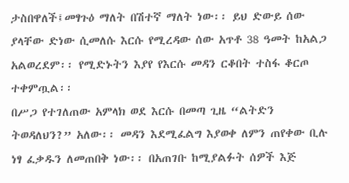ታስበዋለች፤መፃጉዕ ማለት በሽተኛ ማለት ነው፡፡ ይህ ድውይ ሰው ያላቸው ድነው ሲመለሱ እርሱ የሚረዳው ሰው አጥቶ 38 ዓመት ከአልጋ አልወረደም፡፡ የሚድኑትን እያየ የእርሱ መዳን ርቆበት ተስፋ ቆርጦ ተቀምጧል፡፡
በሥጋ የተገለጠው አምላክ ወደ እርሱ በመጣ ጊዜ “ልትድን ትወዳለህን?” አለው፡፡ መዳን እደሚፈልግ እያወቀ ለምን ጠየቀው ቢሉ ነፃ ፈቃዱን ለመጠበቅ ነው፡፡ በአጠገቡ ከሚያልፉት ሰዎች እጅ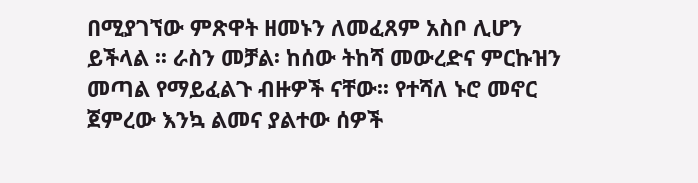በሚያገኘው ምጽዋት ዘመኑን ለመፈጸም አስቦ ሊሆን ይችላል ፡፡ ራስን መቻል፡ ከሰው ትከሻ መውረድና ምርኩዝን መጣል የማይፈልጉ ብዙዎች ናቸው፡፡ የተሻለ ኑሮ መኖር ጀምረው እንኳ ልመና ያልተው ሰዎች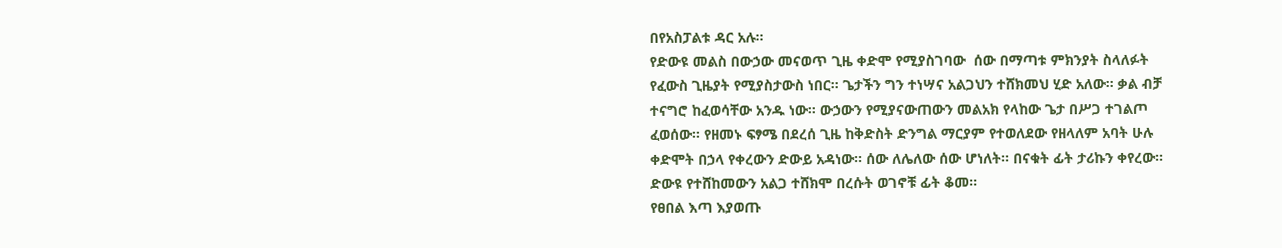በየአስፓልቱ ዳር አሉ፡፡
የድውዩ መልስ በውኃው መናወጥ ጊዜ ቀድሞ የሚያስገባው  ሰው በማጣቱ ምክንያት ስላለፉት የፈውስ ጊዜያት የሚያስታውስ ነበር፡፡ ጌታችን ግን ተነሣና አልጋህን ተሸክመህ ሂድ አለው፡፡ ቃል ብቻ ተናግሮ ከፈወሳቸው አንዱ ነው፡፡ ውኃውን የሚያናውጠውን መልአክ የላከው ጌታ በሥጋ ተገልጦ ፈወሰው፡፡ የዘመኑ ፍፃሜ በደረሰ ጊዜ ከቅድስት ድንግል ማርያም የተወለደው የዘላለም አባት ሁሉ ቀድሞት በኃላ የቀረውን ድውይ አዳነው፡፡ ሰው ለሌለው ሰው ሆነለት፡፡ በናቁት ፊት ታሪኩን ቀየረው፡፡ ድውዩ የተሸከመውን አልጋ ተሸክሞ በረሱት ወገኖቹ ፊት ቆመ፡፡
የፀበል እጣ እያወጡ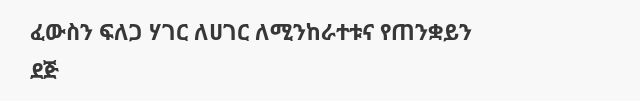ፈውስን ፍለጋ ሃገር ለሀገር ለሚንከራተቱና የጠንቋይን ደጅ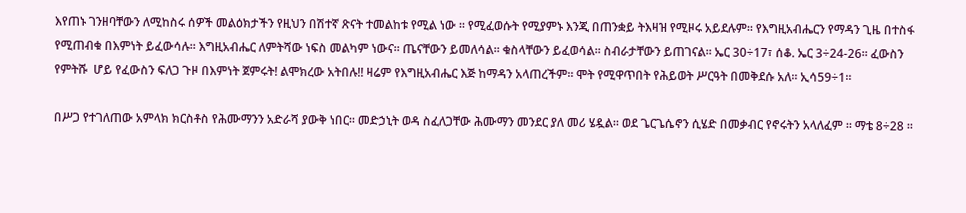እየጠኑ ገንዘባቸውን ለሚከስሩ ሰዎች መልዕክታችን የዚህን በሽተኛ ጽናት ተመልከቱ የሚል ነው ፡፡ የሚፈወሱት የሚያምኑ እንጂ በጠንቋይ ትእዛዝ የሚዞሩ አይደሉም፡፡ የእግዚአብሔርን የማዳን ጊዜ በተስፋ የሚጠብቁ በእምነት ይፈውሳሉ፡፡ እግዚአብሔር ለምትሻው ነፍስ መልካም ነውና፡፡ ጤናቸውን ይመለሳል፡፡ ቁስላቸውን ይፈወሳል፡፡ ስብራታቸውን ይጠገናል፡፡ ኤር 30÷17፣ ሰቆ. ኤር 3÷24-26፡፡ ፈውስን የምትሹ  ሆይ የፈውስን ፍለጋ ጉዞ በእምነት ጀምሩት! ልሞክረው አትበሉ!! ዛሬም የእግዚአብሔር እጅ ከማዳን አላጠረችም፡፡ ሞት የሚዋጥበት የሕይወት ሥርዓት በመቅደሱ አለ፡፡ ኢሳ59÷1፡፡

በሥጋ የተገለጠው አምላክ ክርስቶስ የሕሙማንን አድራሻ ያውቅ ነበር፡፡ መድኃኒት ወዳ ስፈለጋቸው ሕሙማን መንደር ያለ መሪ ሄዷል፡፡ ወደ ጌርጌሴኖን ሲሄድ በመቃብር የኖሩትን አላለፈም ፡፡ ማቴ 8÷28 ፡፡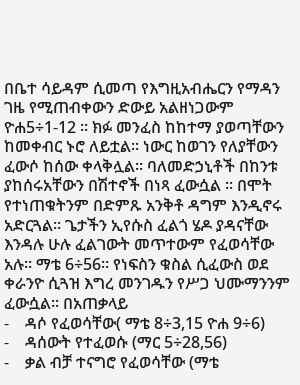በቤተ ሳይዳም ሲመጣ የእግዚአብሔርን የማዳን ገዜ የሚጠብቀውን ድውይ አልዘነጋውም ዮሐ5÷1-12 ፡፡ ክፉ መንፈስ ከከተማ ያወጣቸውን ከመቀብር ኑሮ ለይቷል፡፡ ነውር ከወገን የለያቸውን ፈውሶ ከሰው ቀላቅሏል፡፡ ባለመድኃኒቶች በከንቱ ያከሰሩአቸውን በሽተኖች በነጻ ፈውሷል ፡፡ በሞት የተነጠቁትንም በድምጹ አንቅቶ ዳግም እንዲኖሩ አድርጓል፡፡ ጌታችን ኢየሱስ ፈልጎ ሄዶ ያዳናቸው እንዳሉ ሁሉ ፈልገውት መጥተውም የፈወሳቸው አሉ፡፡ ማቴ 6÷56፡፡ የነፍስን ቁስል ሲፈውስ ወደ ቀራንዮ ሲጓዝ እግረ መንገዱን የሥጋ ህሙማንንም ፈውሷል፡፡ በአጠቃላይ
-    ዳሶ የፈወሳቸው( ማቴ 8÷3,15 ዮሐ 9÷6)
-    ዳሰውት የተፈወሱ (ማር 5÷28,56)
-    ቃል ብቻ ተናግሮ የፈወሳቸው (ማቴ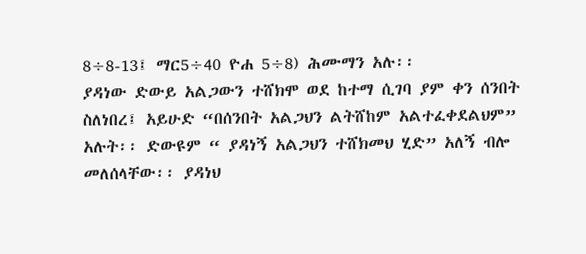8÷8-13፤ ማር5÷40 ዮሐ 5÷8) ሕሙማን አሉ፡፡
ያዳነው ድውይ አልጋውን ተሸክሞ ወደ ከተማ ሲገባ ያም ቀን ሰንበት ስለነበረ፤ አይሁድ “በሰንበት አልጋህን ልትሸከም አልተፈቀደልህም” አሉት፡፡ ድውዩም “ ያዳነኝ አልጋህን ተሸክመህ ሂድ” አለኝ ብሎ መለሰላቸው፡፡ ያዳነህ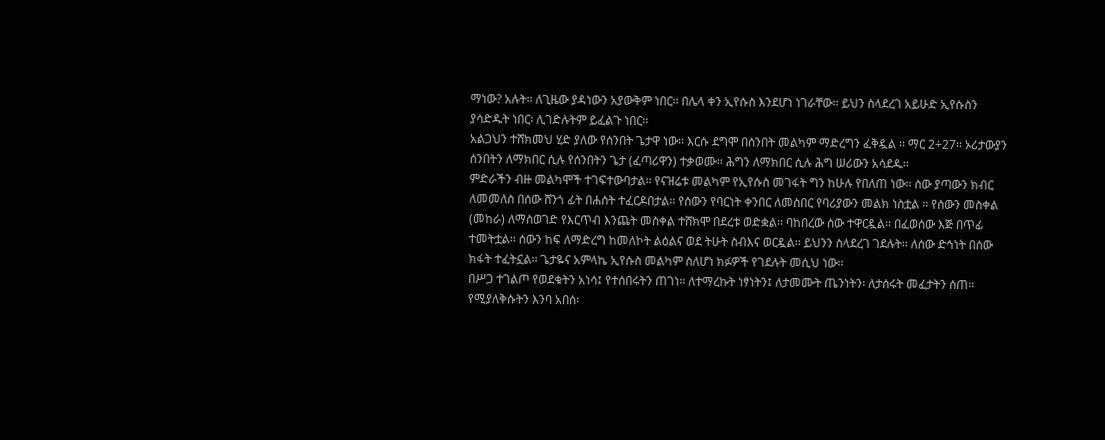ማነው? አሉት፡፡ ለጊዜው ያዳነውን አያውቅም ነበር፡፡ በሌላ ቀን ኢየሱስ እንደሆነ ነገራቸው፡፡ ይህን ስላደረገ አይሁድ ኢየሱስን ያሳድዱት ነበር፡ ሊገድሉትም ይፈልጉ ነበር፡፡
አልጋህን ተሸክመህ ሂድ ያለው የሰንበት ጌታዋ ነው፡፡ እርሱ ደግሞ በሰንበት መልካም ማድረግን ፈቅዷል ፡፡ ማር 2÷27፡፡ ኦሪታውያን ሰንበትን ለማክበር ሲሉ የሰንበትን ጌታ (ፈጣሪዋን) ተቃወሙ፡፡ ሕግን ለማክበር ሲሉ ሕግ ሠሪውን አሳደዱ፡፡
ምድራችን ብዙ መልካሞች ተገፍተውባታል፡፡ የናዝሬቱ መልካም የኢየሱስ መገፋት ግን ከሁሉ የበለጠ ነው፡፡ ሰው ያጣውን ክብር ለመመለስ በሰው ሸንጎ ፊት በሐሰት ተፈርዶበታል፡፡ የሰውን የባርነት ቀንበር ለመስበር የባሪያውን መልክ ነስቷል ፡፡ የሰውን መስቀል (መከራ) ለማስወገድ የእርጥብ እንጨት መስቀል ተሸክሞ በደረቱ ወድቋል፡፡ ባከበረው ሰው ተዋርዷል፡፡ በፈወሰው እጅ በጥፊ ተመትቷል፡፡ ሰውን ከፍ ለማድረግ ከመለኮት ልዕልና ወደ ትሁት ስብእና ወርዷል፡፡ ይህንን ስላደረገ ገደሉት፡፡ ለሰው ድኅነት በሰው ክፋት ተፈትኗል፡፡ ጌታዬና አምላኬ ኢየሱስ መልካም ስለሆነ ክፉዎች የገደሉት መሲህ ነው፡፡
በሥጋ ተገልጦ የወደቁትን አነሳ፤ የተሰበሩትን ጠገነ፡፡ ለተማረኩት ነፃነትን፤ ለታመሙት ጤንነትን፡ ለታሰሩት መፈታትን ሰጠ፡፡ የሚያለቅሱትን እንባ አበሰ፡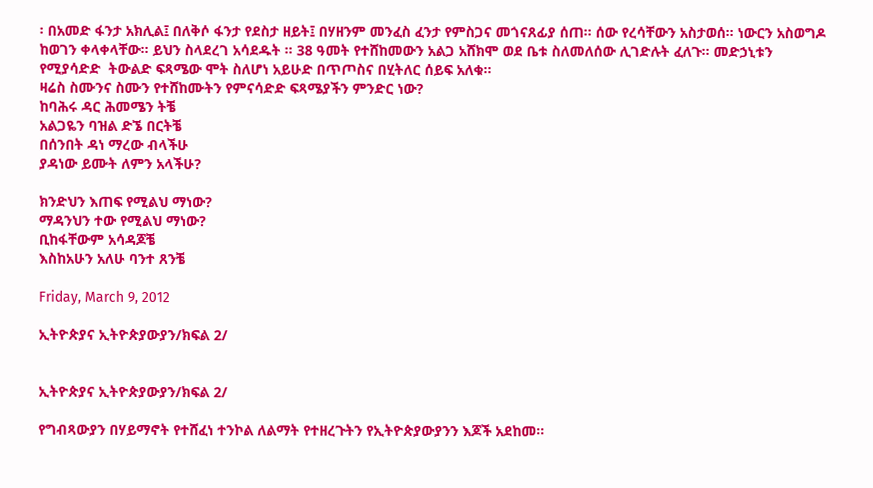፡ በአመድ ፋንታ አክሊል፤ በለቅሶ ፋንታ የደስታ ዘይት፤ በሃዘንም መንፈስ ፈንታ የምስጋና መጎናጸፊያ ሰጠ፡፡ ሰው የረሳቸውን አስታወሰ፡፡ ነውርን አስወግዶ ከወገን ቀላቀላቸው፡፡ ይህን ስላደረገ አሳደዱት ፡፡ 38 ዓመት የተሸከመውን አልጋ አሸክሞ ወደ ቤቱ ስለመለሰው ሊገድሉት ፈለጉ፡፡ መድኃኒቱን የሚያሳድድ  ትውልድ ፍጻሜው ሞት ስለሆነ አይሁድ በጥጦስና በሂትለር ሰይፍ አለቁ፡፡
ዛሬስ ስሙንና ስሙን የተሸከሙትን የምናሳድድ ፍጻሜያችን ምንድር ነው?
ከባሕሩ ዳር ሕመሜን ትቼ
አልጋዬን ባዝል ድኜ በርትቼ
በሰንበት ዳነ ማረው ብላችሁ
ያዳነው ይሙት ለምን አላችሁ?

ክንድህን እጠፍ የሚልህ ማነው?
ማዳንህን ተው የሚልህ ማነው?
ቢከፋቸውም አሳዳጆቼ
እስከአሁን አለሁ ባንተ ጸንቼ

Friday, March 9, 2012

ኢትዮጵያና ኢትዮጵያውያን/ክፍል 2/


ኢትዮጵያና ኢትዮጵያውያን/ክፍል 2/

የግብጻውያን በሃይማኖት የተሸፈነ ተንኮል ለልማት የተዘረጉትን የኢትዮጵያውያንን እጆች አደከመ፡፡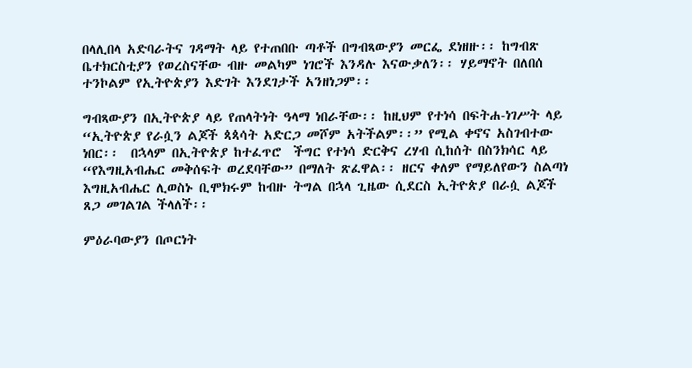በላሊበላ አድባራትና ገዳማት ላይ የተጠበቡ ጣቶች በግብጻውያን መርፌ ደነዘዙ፡፡ ከግብጽ ቤተክርስቲያን የወረስናቸው ብዙ መልካም ነገሮች እንዳሉ እናውቃለን፡፡ ሃይማኖት በለበሰ ተንኮልም የኢትዮጵያን እድገት እንደገታች አንዘነጋም፡፡

ግብጻውያን በኢትዮጵያ ላይ የጠላትነት ዓላማ ነበራቸው፡፡ ከዚህም የተነሳ በፍትሐ-ነገሥት ላይ “ኢትዮጵያ የራሷን ልጆች ጳጳሳት አድርጋ መሾም አትችልም፡፡” የሚል ቀኖና አስገብተው ነበር፡፡  በኋላም በኢትዮጵያ ከተፈጥሮ  ችግር የተነሳ ድርቅና ረሃብ ሲከሰት በስንክሳር ላይ “የእግዚአብሔር መቅሰፍት ወረደባቸው” በማለት ጽፈዋል፡፡ ዘርና ቀለም የማይለየውን ስልጣነ እግዚአብሔር ሊወስኑ ቢሞክሩም ከብዙ ትግል በኋላ ጊዜው ሲደርስ ኢትዮጵያ በራሷ ልጆች ጸጋ መገልገል ችላለች፡፡

ምዕራባውያን በጦርነት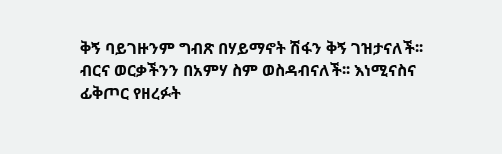ቅኝ ባይገዙንም ግብጽ በሃይማኖት ሽፋን ቅኝ ገዝታናለች፡፡ ብርና ወርቃችንን በአምሃ ስም ወስዳብናለች፡፡ እነሚናስና ፊቅጦር የዘረፉት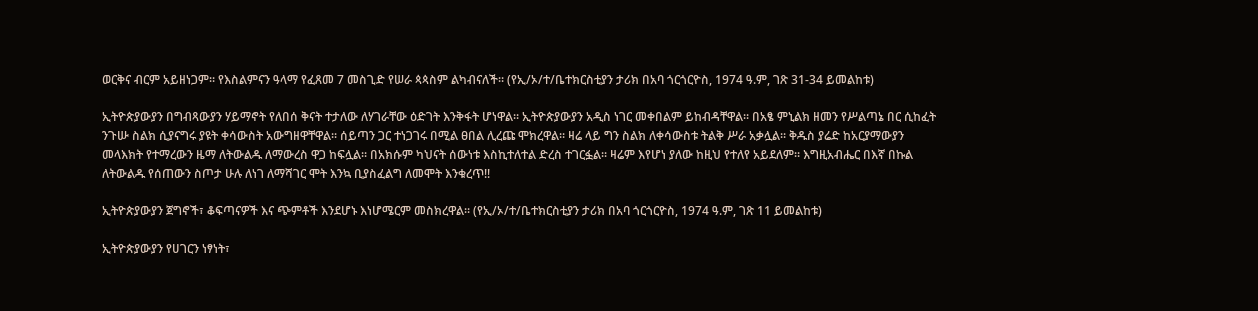ወርቅና ብርም አይዘነጋም፡፡ የእስልምናን ዓላማ የፈጸመ 7 መስጊድ የሠራ ጳጳስም ልካብናለች፡፡ (የኢ/ኦ/ተ/ቤተክርስቲያን ታሪክ በአባ ጎርጎርዮስ, 1974 ዓ.ም, ገጽ 31-34 ይመልከቱ)

ኢትዮጵያውያን በግብጻውያን ሃይማኖት የለበሰ ቅናት ተታለው ለሃገራቸው ዕድገት እንቅፋት ሆነዋል፡፡ ኢትዮጵያውያን አዲስ ነገር መቀበልም ይከብዳቸዋል፡፡ በአፄ ምኒልክ ዘመን የሥልጣኔ በር ሲከፈት ንጉሡ ስልክ ሲያናግሩ ያዩት ቀሳውስት አውግዘዋቸዋል፡፡ ሰይጣን ጋር ተነጋገሩ በሚል ፀበል ሊረጩ ሞክረዋል፡፡ ዛሬ ላይ ግን ስልክ ለቀሳውስቱ ትልቅ ሥራ አቃሏል፡፡ ቅዱስ ያሬድ ከአርያማውያን መላእክት የተማረውን ዜማ ለትውልዱ ለማውረስ ዋጋ ከፍሏል፡፡ በአክሱም ካህናት ሰውነቱ እስኪተለተል ድረስ ተገርፏል፡፡ ዛሬም እየሆነ ያለው ከዚህ የተለየ አይደለም፡፡ እግዚአብሔር በእኛ በኩል ለትውልዱ የሰጠውን ስጦታ ሁሉ ለነገ ለማሻገር ሞት እንኳ ቢያስፈልግ ለመሞት እንቁረጥ!!

ኢትዮጵያውያን ጀግኖች፣ ቆፍጣናዎች እና ጭምቶች እንደሆኑ እነሆሜርም መስክረዋል፡፡ (የኢ/ኦ/ተ/ቤተክርስቲያን ታሪክ በአባ ጎርጎርዮስ, 1974 ዓ.ም, ገጽ 11 ይመልከቱ)

ኢትዮጵያውያን የሀገርን ነፃነት፣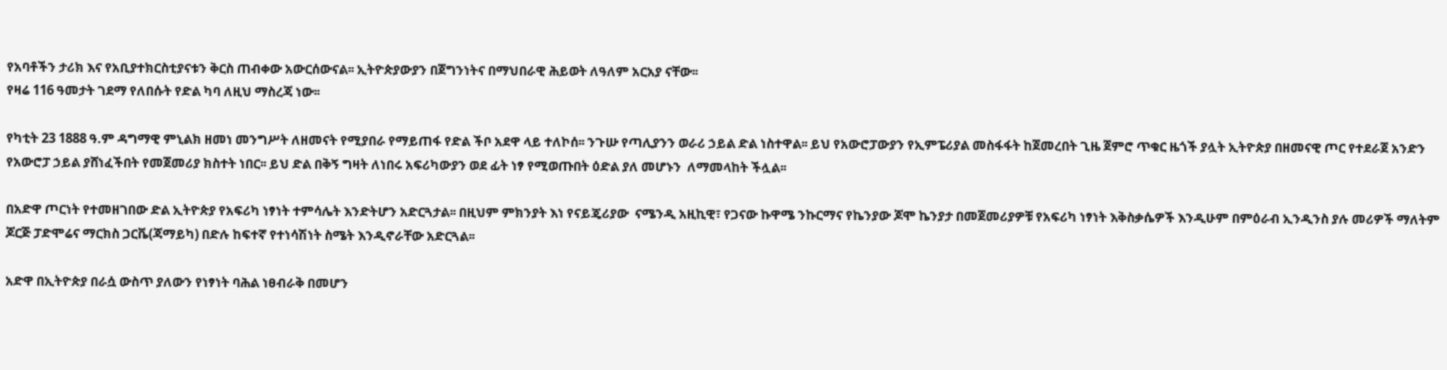የአባቶችን ታሪክ እና የአቢያተክርስቲያናቱን ቅርስ ጠብቀው አውርሰውናል፡፡ ኢትዮጵያውያን በጀግንነትና በማህበራዊ ሕይወት ለዓለም አርአያ ናቸው፡፡
የዛሬ 116 ዓመታት ገደማ የለበሱት የድል ካባ ለዚህ ማስረጃ ነው፡፡

የካቲት 23 1888 ዓ.ም ዳግማዊ ምኒልክ ዘመነ መንግሥት ለዘመናት የሚያበራ የማይጠፋ የድል ችቦ አደዋ ላይ ተለኮሰ፡፡ ንጉሡ የጣሊያንን ወራሪ ኃይል ድል ነስተዋል፡፡ ይህ የአውሮፓውያን የኢምፔሪያል መስፋፋት ከጀመረበት ጊዜ ጀምሮ ጥቁር ዜጎች ያሏት ኢትዮጵያ በዘመናዊ ጦር የተደራጀ አንድን የአውሮፓ ኃይል ያሸነፈችበት የመጀመሪያ ክስተት ነበር፡፡ ይህ ድል በቅኝ ግዛት ለነበሩ አፍሪካውያን ወደ ፊት ነፃ የሚወጡበት ዕድል ያለ መሆኑን  ለማመላከት ችሏል፡፡

በአድዋ ጦርነት የተመዘገበው ድል ኢትዮጵያ የአፍሪካ ነፃነት ተምሳሌት እንድትሆን አድርጓታል፡፡ በዚህም ምክንያት እነ የናይጄሪያው  ናሜንዲ አዚኪዊ፣ የጋናው ኩዋሜ ንኩርማና የኬንያው ጆሞ ኬንያታ በመጀመሪያዎቹ የአፍሪካ ነፃነት እቅስቃሴዎች እንዲሁም በምዕራብ ኢንዲንስ ያሉ መሪዎች ማለትም ጆርጅ ፓድሞሬና ማርክስ ጋርቬ(ጃማይካ) በድሉ ከፍተኛ የተነሳሽነት ስሜት እንዲኖራቸው አድርጓል፡፡

አድዋ በኢትዮጵያ በራሷ ውስጥ ያለውን የነፃነት ባሕል ነፀብራቅ በመሆን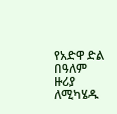የአድዋ ድል በዓለም ዙሪያ ለሚካሄዱ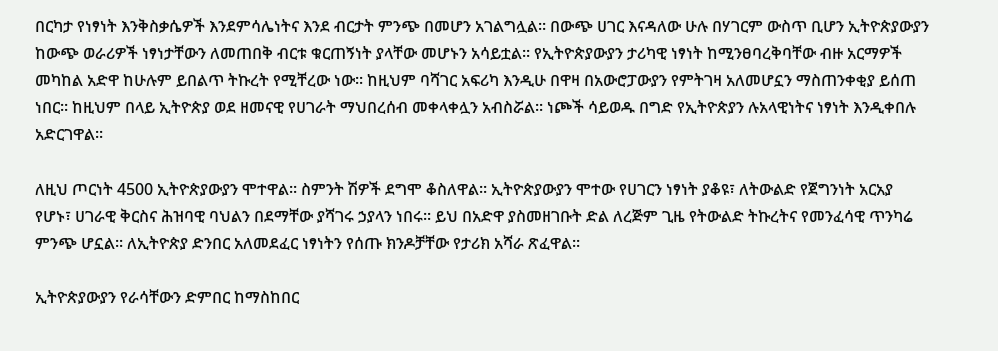በርካታ የነፃነት እንቅስቃሴዎች እንደምሳሌነትና እንደ ብርታት ምንጭ በመሆን አገልግሏል፡፡ በውጭ ሀገር እናዳለው ሁሉ በሃገርም ውስጥ ቢሆን ኢትዮጵያውያን ከውጭ ወራሪዎች ነፃነታቸውን ለመጠበቅ ብርቱ ቁርጠኝነት ያላቸው መሆኑን አሳይቷል፡፡ የኢትዮጵያውያን ታሪካዊ ነፃነት ከሚንፀባረቅባቸው ብዙ አርማዎች መካከል አድዋ ከሁሉም ይበልጥ ትኩረት የሚቸረው ነው፡፡ ከዚህም ባሻገር አፍሪካ እንዲሁ በዋዛ በአውሮፓውያን የምትገዛ አለመሆኗን ማስጠንቀቂያ ይሰጠ ነበር፡፡ ከዚህም በላይ ኢትዮጵያ ወደ ዘመናዊ የሀገራት ማህበረሰብ መቀላቀሏን አብስሯል፡፡ ነጮች ሳይወዱ በግድ የኢትዮጵያን ሉአላዊነትና ነፃነት እንዲቀበሉ አድርገዋል፡፡

ለዚህ ጦርነት 4500 ኢትዮጵያውያን ሞተዋል፡፡ ስምንት ሽዎች ደግሞ ቆስለዋል፡፡ ኢትዮጵያውያን ሞተው የሀገርን ነፃነት ያቆዩ፣ ለትውልድ የጀግንነት አርአያ የሆኑ፣ ሀገራዊ ቅርስና ሕዝባዊ ባህልን በደማቸው ያሻገሩ ኃያላን ነበሩ፡፡ ይህ በአድዋ ያስመዘገቡት ድል ለረጅም ጊዜ የትውልድ ትኩረትና የመንፈሳዊ ጥንካሬ ምንጭ ሆኗል፡፡ ለኢትዮጵያ ድንበር አለመደፈር ነፃነትን የሰጡ ክንዶቻቸው የታሪክ አሻራ ጽፈዋል፡፡

ኢትዮጵያውያን የራሳቸውን ድምበር ከማስከበር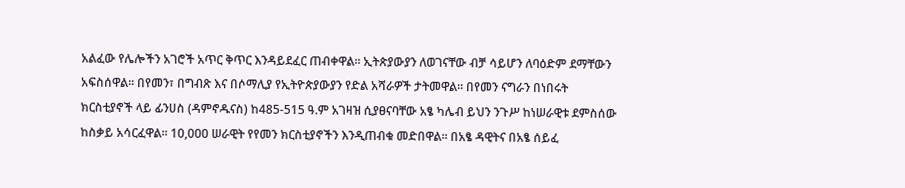አልፈው የሌሎችን አገሮች አጥር ቅጥር እንዳይደፈር ጠብቀዋል፡፡ ኢትጵያውያን ለወገናቸው ብቻ ሳይሆን ለባዕድም ደማቸውን አፍስሰዋል፡፡ በየመን፣ በግብጽ እና በሶማሊያ የኢትዮጵያውያን የድል አሻራዎች ታትመዋል፡፡ በየመን ናግራን በነበሩት ክርስቲያኖች ላይ ፊንሀስ (ዳምኖዱናስ) ከ485-515 ዓ.ም አገዛዝ ሲያፀናባቸው አፄ ካሌብ ይህን ንጉሥ ከነሠራዊቱ ደምስሰው ከስቃይ አሳርፈዋል፡፡ 10,000 ሠራዊት የየመን ክርስቲያኖችን እንዲጠብቁ መድበዋል፡፡ በአፄ ዳዊትና በአፄ ሰይፈ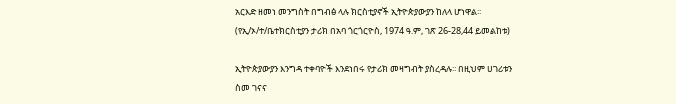አርእድ ዘመነ መንግስት በግብፅ ላሉ ክርስቲያኖች ኢትዮጵያውያን ከለላ ሆነዋል፡፡ (የኢ/ኦ/ተ/ቤተክርስቲያን ታሪክ በአባ ጎርጎርዮስ, 1974 ዓ.ም, ገጽ 26-28,44 ይመልከቱ)

ኢትዮጵያውያን እንግዳ ተቀባዮች እንደነበሩ የታሪክ መዛግብት ያስረዳሉ፡፡ በዚህም ሀገሪቱን ስመ ገናና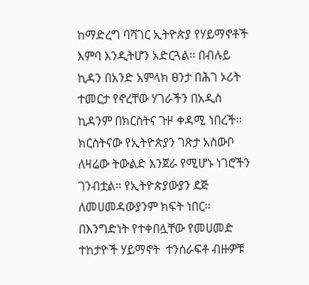ከማድረግ ባሻገር ኢትዮጵያ የሃይማኖቶች እምባ እንዲትሆን አድርጓል፡፡ በብሉይ ኪዳን በአንድ አምላክ ፀንታ በሕገ ኦሪት ተመርታ የኖረቸው ሃገራችን በአዲስ ኪዳንም በክርስትና ጉዞ ቀዳሚ ነበረች፡፡ ክርስትናው የኢትዮጵያን ገጽታ አስውቦ ለዛሬው ትውልድ እንጀራ የሚሆኑ ነገሮችን  ገንብቷል፡፡ የኢትዮጵያውያን ደጅ ለመሀመዳውያንም ክፍት ነበር፡፡ በእንግድነት የተቀበሏቸው የመሀመድ ተከታዮች ሃይማኖት  ተንሰራፍቶ ብዙዎቹ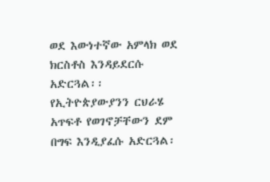ወደ እውነተኛው አምላክ ወደ ክርስቶስ እንዳይደርሱ አድርጓል፡፡ የኢትዮጵያውያንን ርህራሄ አጥፍቶ የወገኖቻቸውን ደም በግፍ እንዲያፈሱ አድርጓል፡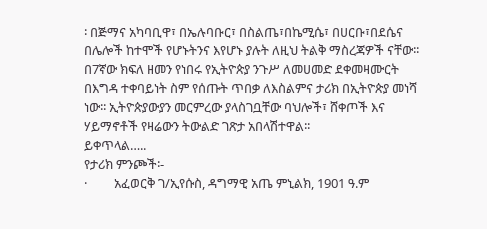፡ በጅማና አካባቢዋ፣ በኤሉባቡር፣ በስልጤ፣በኬሚሴ፣ በሀርቡ፣በደሴና በሌሎች ከተሞች የሆኑትንና እየሆኑ ያሉት ለዚህ ትልቅ ማስረጃዎች ናቸው፡፡ በ7ኛው ክፍለ ዘመን የነበሩ የኢትዮጵያ ንጉሥ ለመሀመድ ደቀመዛሙርት በእግዳ ተቀባይነት ስም የሰጡት ጥበቃ ለእስልምና ታሪክ በኢትዮጵያ መነሻ ነው፡፡ ኢትዮጵያውያን መርምረው ያላስገቧቸው ባህሎች፣ ሸቀጦች እና ሃይማኖቶች የዛሬውን ትውልድ ገጽታ አበላሽተዋል፡፡                             ይቀጥላል…..
የታሪክ ምንጮች፡-
·         አፈወርቅ ገ/ኢየሱስ, ዳግማዊ አጤ ምኒልክ, 1901 ዓ.ም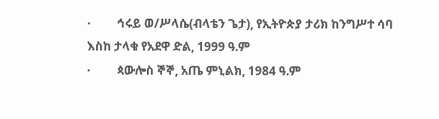·         ኅሩይ ወ/ሥላሴ(ብላቴን ጌታ), የኢትዮጵያ ታሪክ ከንግሥተ ሳባ እስከ ታላቁ የአደዋ ድል, 1999 ዓ.ም
·         ጳውሎስ ኞኞ, አጤ ምኒልክ, 1984 ዓ.ም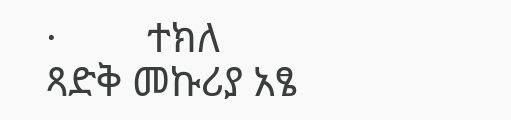·         ተክለ ጻድቅ መኩሪያ አፄ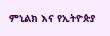ምኒልክ እና የኢትዮጵያ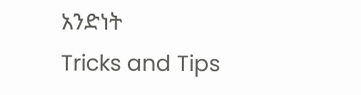አንድነት
Tricks and Tips